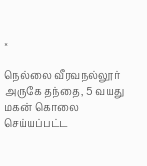×

நெல்லை வீரவநல்லூர் அருகே தந்தை, 5 வயது மகன் கொலை செய்யப்பட்ட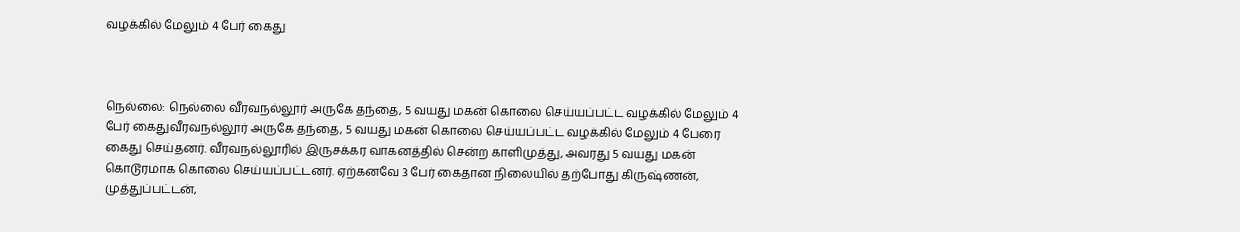வழக்கில் மேலும் 4 பேர் கைது



நெல்லை: நெல்லை வீரவநல்லூர் அருகே தந்தை, 5 வயது மகன் கொலை செய்யப்பட்ட வழக்கில் மேலும் 4 பேர் கைதுவீரவநல்லூர் அருகே தந்தை, 5 வயது மகன் கொலை செய்யப்பட்ட வழக்கில் மேலும் 4 பேரை கைது செய்தனர். வீரவநல்லூரில் இருசக்கர வாகனத்தில் சென்ற காளிமுத்து, அவரது 5 வயது மகன் கொடூரமாக கொலை செய்யப்பட்டனர். ஏற்கனவே 3 பேர் கைதான நிலையில் தற்போது கிருஷ்ணன், முத்துப்பட்டன்,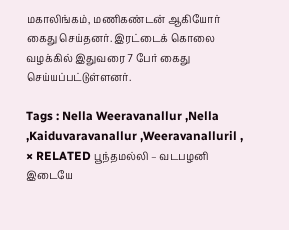மகாலிங்கம், மணிகண்டன் ஆகியோர் கைது செய்தனர். இரட்டைக் கொலை வழக்கில் இதுவரை 7 பேர் கைது செய்யப்பட்டுள்ளனர்.

Tags : Nella Weeravanallur ,Nella ,Kaiduvaravanallur ,Weeravanalluril ,
× RELATED பூந்தமல்லி – வடபழனி இடையே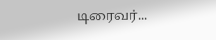டிரைவர்...